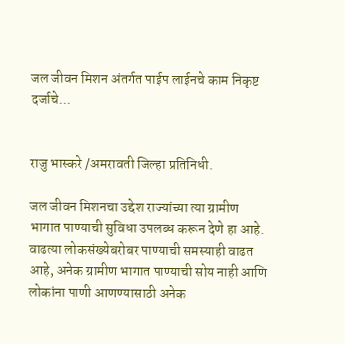जल जीवन मिशन अंतर्गत पाईप लाईनचे काम निकृष्ट दर्जाचे...


राजु भास्करे /अमरावती जिल्हा प्रतिनिधी.

जल जीवन मिशनचा उद्देश राज्यांच्या त्या ग्रामीण भागात पाण्याची सुविधा उपलब्ध करून देणे हा आहे. वाढत्या लोकसंख्येबरोबर पाण्याची समस्याही वाढत आहे, अनेक ग्रामीण भागात पाण्याची सोय नाही आणि लोकांना पाणी आणण्यासाठी अनेक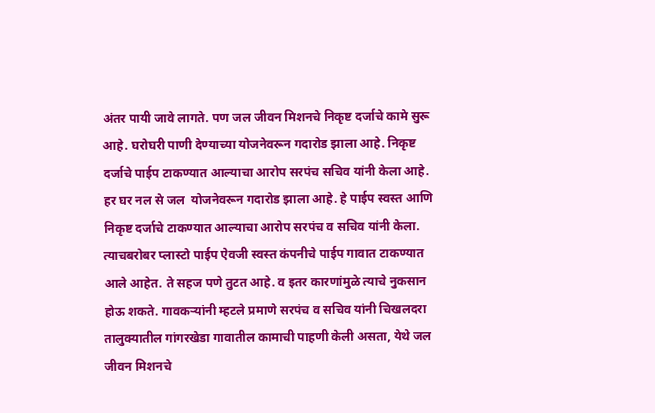अंतर पायी जावे लागते. पण जल जीवन मिशनचे निकृष्ट दर्जाचे कामे सुरू आहे. घरोघरी पाणी देण्याच्या योजनेवरून गदारोड झाला आहे. निकृष्ट दर्जाचे पाईप टाकण्यात आल्याचा आरोप सरपंच सचिव यांनी केला आहे. हर घर नल से जल  योजनेवरून गदारोड झाला आहे. हे पाईप स्वस्त आणि निकृष्ट दर्जाचे टाकण्यात आल्याचा आरोप सरपंच व सचिव यांनी केला. त्याचबरोबर प्लास्टो पाईप ऐवजी स्वस्त कंपनीचे पाईप गावात टाकण्यात आले आहेत. ते सहज पणे तुटत आहे. व इतर कारणांमुळे त्याचे नुकसान होऊ शकते. गावकऱ्यांनी म्हटले प्रमाणे सरपंच व सचिव यांनी चिखलदरा तालुक्यातील गांगरखेडा गावातील कामाची पाहणी केली असता, येथे जल जीवन मिशनचे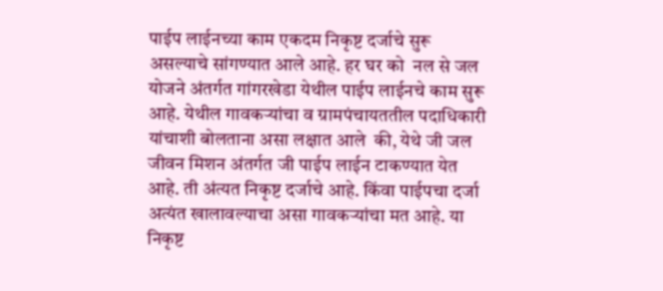पाईप लाईनच्या काम एकदम निकृष्ट दर्जाचे सुरू असल्याचे सांगण्यात आले आहे. हर घर को  नल से जल योजने अंतर्गत गांगरखेडा येथील पाईप लाईनचे काम सुरू आहे. येथील गावकऱ्यांचा व ग्रामपंचायततील पदाधिकारी यांचाशी बोलताना असा लक्षात आले  की, येथे जी जल जीवन मिशन अंतर्गत जी पाईप लाईन टाकण्यात येत आहे. ती अंत्यत निकृष्ट दर्जाचे आहे. किंवा पाईपचा दर्जा अत्यंत खालावल्याचा असा गावकऱ्यांचा मत आहे. या निकृष्ट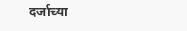दर्जाच्या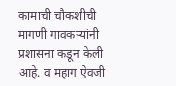कामाची चौकशीची मागणी गावकऱ्यांनी प्रशासना कडून केली आहे. व महाग ऐवजी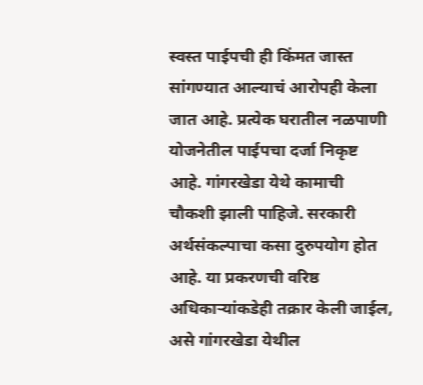स्वस्त पाईपची ही किंमत जास्त सांगण्यात आल्याचं आरोपही केला जात आहे. प्रत्येक घरातील नळपाणी योजनेतील पाईपचा दर्जा निकृष्ट आहे. गांगरखेडा येथे कामाची चौकशी झाली पाहिजे. सरकारी अर्थसंकल्पाचा कसा दुरुपयोग होत आहे. या प्रकरणची वरिष्ठ अधिकाऱ्यांकडेही तक्रार केली जाईल, असे गांगरखेडा येथील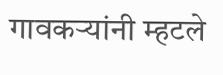गावकऱ्यांनी म्हटले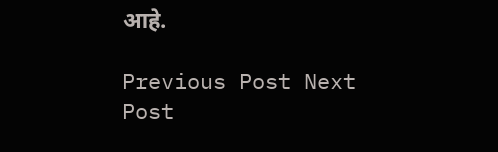आहे.

Previous Post Next Post